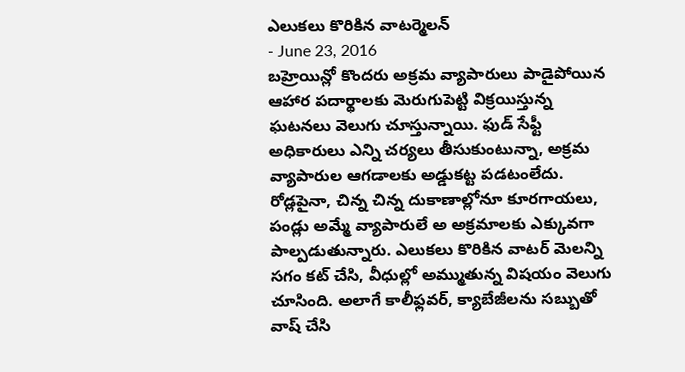ఎలుకలు కొరికిన వాటర్మెలన్
- June 23, 2016
బహ్రెయిన్లో కొందరు అక్రమ వ్యాపారులు పాడైపోయిన ఆహార పదార్థాలకు మెరుగుపెట్టి విక్రయిస్తున్న ఘటనలు వెలుగు చూస్తున్నాయి. ఫుడ్ సేఫ్టీ అధికారులు ఎన్ని చర్యలు తీసుకుంటున్నా, అక్రమ వ్యాపారుల ఆగడాలకు అడ్డుకట్ట పడటంలేదు. రోడ్లపైనా, చిన్న చిన్న దుకాణాల్లోనూ కూరగాయలు, పండ్లు అమ్మే వ్యాపారులే అ అక్రమాలకు ఎక్కువగా పాల్పడుతున్నారు. ఎలుకలు కొరికిన వాటర్ మెలన్ని సగం కట్ చేసి, వీధుల్లో అమ్ముతున్న విషయం వెలుగు చూసింది. అలాగే కాలీఫ్లవర్, క్యాబేజీలను సబ్బుతో వాష్ చేసి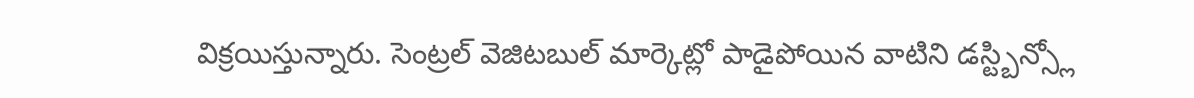విక్రయిస్తున్నారు. సెంట్రల్ వెజిటబుల్ మార్కెట్లో పాడైపోయిన వాటిని డస్ట్బిన్స్లో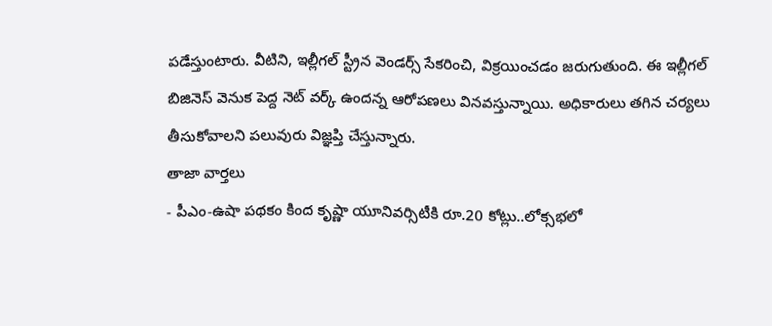పడేస్తుంటారు. వీటిని, ఇల్లీగల్ స్ట్రీన వెండర్స్ సేకరించి, విక్రయించడం జరుగుతుంది. ఈ ఇల్లీగల్ బిజినెస్ వెనుక పెద్ద నెట్ వర్క్ ఉందన్న ఆరోపణలు వినవస్తున్నాయి. అధికారులు తగిన చర్యలు తీసుకోవాలని పలువురు విజ్ఞప్తి చేస్తున్నారు.
తాజా వార్తలు
- పీఎం-ఉషా పథకం కింద కృష్ణా యూనివర్సిటీకి రూ.20 కోట్లు..లోక్సభలో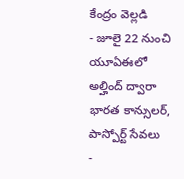కేంద్రం వెల్లడి
- జూలై 22 నుంచి యూఏఈలో అల్హింద్ ద్వారా భారత కాన్సులర్, పాస్పోర్ట్ సేవలు
-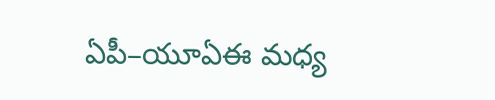ఏపీ–యూఏఈ మధ్య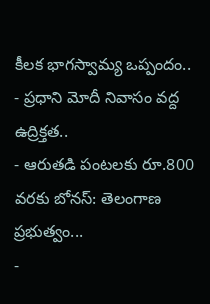కీలక భాగస్వామ్య ఒప్పందం..
- ప్రధాని మోదీ నివాసం వద్ద ఉద్రిక్తత..
- ఆరుతడి పంటలకు రూ.800 వరకు బోనస్: తెలంగాణ ప్రభుత్వం...
-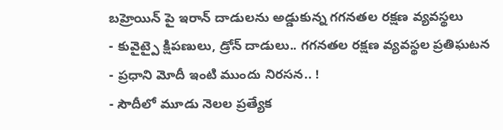బహ్రెయిన్ పై ఇరాన్ దాడులను అడ్డుకున్న గగనతల రక్షణ వ్యవస్థలు
- కువైట్పై క్షిపణులు, డ్రోన్ దాడులు.. గగనతల రక్షణ వ్యవస్థల ప్రతిఘటన
- ప్రధాని మోదీ ఇంటి ముందు నిరసన.. !
- సౌదీలో మూడు నెలల ప్రత్యేక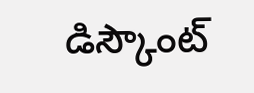డిస్కౌంట్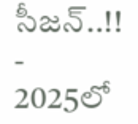సీజన్..!!
- 2025లో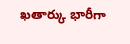ఖతార్కు భారీగా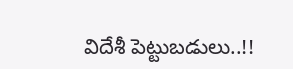విదేశీ పెట్టుబడులు..!!